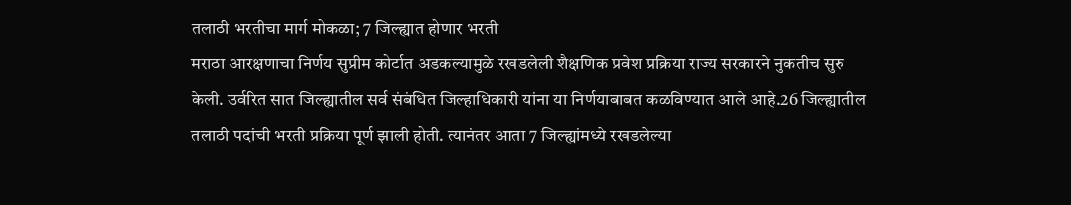तलाठी भरतीचा मार्ग मोकळा; 7 जिल्ह्यात होणार भरती
मराठा आरक्षणाचा निर्णय सुप्रीम कोर्टात अडकल्यामुळे रखडलेली शैक्षणिक प्रवेश प्रक्रिया राज्य सरकारने नुकतीच सुरु केली. उर्वरित सात जिल्ह्यातील सर्व संबंधित जिल्हाधिकारी यांना या निर्णयाबाबत कळविण्यात आले आहे.26 जिल्ह्यातील तलाठी पदांची भरती प्रक्रिया पूर्ण झाली होती. त्यानंतर आता 7 जिल्ह्यांमध्ये रखडलेल्या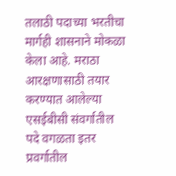तलाठी पदाच्या भरतीचा मार्गही शासनाने मोकळा केला आहे. मराठा आरक्षणासाठी तयार करण्यात आलेल्या एसईबीसी संवर्गातील पदे वगळता इतर प्रवर्गातील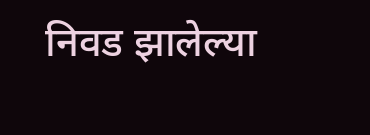निवड झालेल्या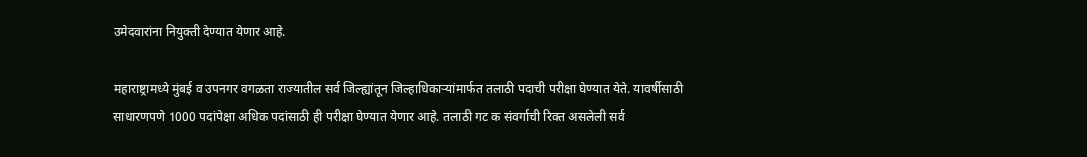उमेदवारांना नियुक्ती देण्यात येणार आहे.

महाराष्ट्रामध्ये मुंबई व उपनगर वगळता राज्यातील सर्व जिल्ह्यांतून जिल्हाधिकाऱ्यांमार्फत तलाठी पदाची परीक्षा घेण्यात येते. यावर्षीसाठी साधारणपणे 1000 पदांपेक्षा अधिक पदांसाठी ही परीक्षा घेण्यात येणार आहे. तलाठी गट क संवर्गाची रिक्त असलेली सर्व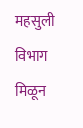महसुली विभाग मिळून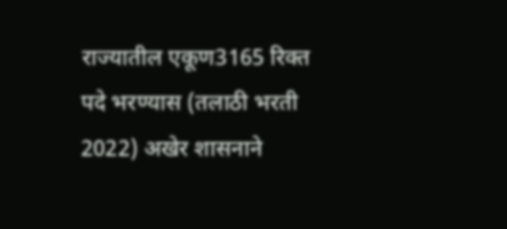राज्यातील एकूण3165 रिक्त पदे भरण्यास (तलाठी भरती 2022) अखेर शासनाने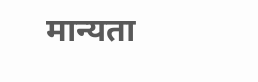मान्यता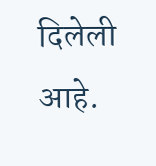दिलेली आहे.